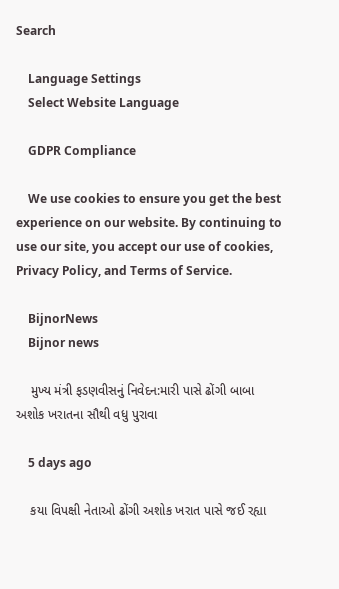Search

    Language Settings
    Select Website Language

    GDPR Compliance

    We use cookies to ensure you get the best experience on our website. By continuing to use our site, you accept our use of cookies, Privacy Policy, and Terms of Service.

    BijnorNews
    Bijnor news

    મુખ્ય મંત્રી ફડણવીસનું નિવેદન:મારી પાસે ઢોંગી બાબા અશોક ખરાતના સૌથી વધુ પુરાવા

    5 days ago

    કયા વિપક્ષી નેતાઓ ઢોંગી અશોક ખરાત પાસે જઈ રહ્યા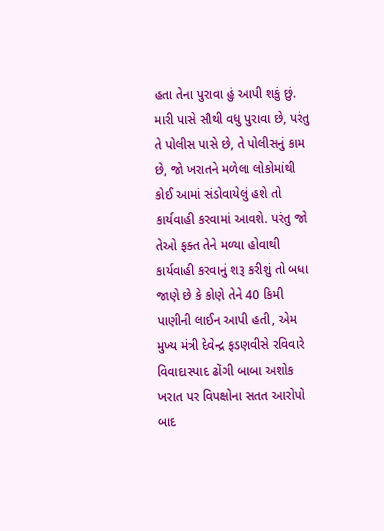હતા તેના પુરાવા હું આપી શકું છું. મારી પાસે સૌથી વધુ પુરાવા છે, પરંતુ તે પોલીસ પાસે છે, તે પોલીસનું કામ છે, જો ખરાતને મળેલા લોકોમાંથી કોઈ આમાં સંડોવાયેલું હશે તો કાર્યવાહી કરવામાં આવશે. પરંતુ જો તેઓ ફક્ત તેને મળ્યા હોવાથી કાર્યવાહી કરવાનું શરૂ કરીશું તો બધા જાણે છે કે કોણે તેને 40 કિમી પાણીની લાઈન આપી હતી, એમ મુખ્ય મંત્રી દેવેન્દ્ર ફડણવીસે રવિવારે વિવાદાસ્પાદ ઢોંગી બાબા અશોક ખરાત પર વિપક્ષોના સતત આરોપો બાદ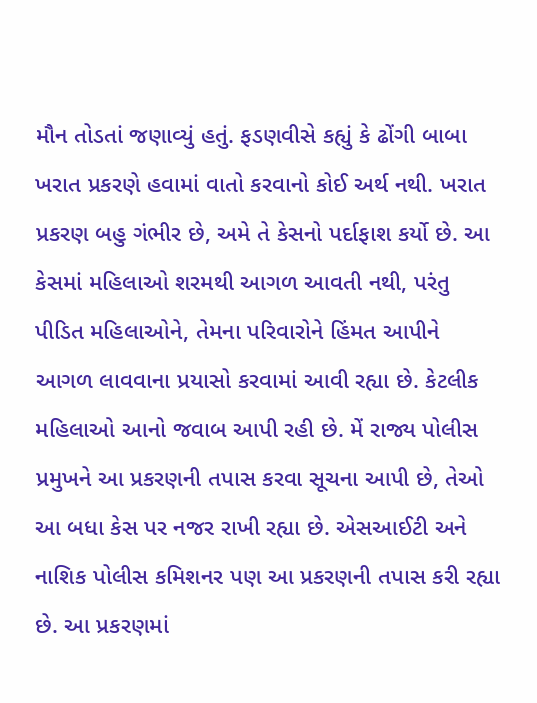મૌન તોડતાં જણાવ્યું હતું. ફડણવીસે કહ્યું કે ઢોંગી બાબા ખરાત પ્રકરણે હવામાં વાતો કરવાનો કોઈ અર્થ નથી. ખરાત પ્રકરણ બહુ ગંભીર છે, અમે તે કેસનો પર્દાફાશ કર્યો છે. આ કેસમાં મહિલાઓ શરમથી આગળ આવતી નથી, પરંતુ પીડિત મહિલાઓને, તેમના પરિવારોને હિંમત આપીને આગળ લાવવાના પ્રયાસો કરવામાં આવી રહ્યા છે. કેટલીક મહિલાઓ આનો જવાબ આપી રહી છે. મેં રાજ્ય પોલીસ પ્રમુખને આ પ્રકરણની તપાસ કરવા સૂચના આપી છે, તેઓ આ બધા કેસ પર નજર રાખી રહ્યા છે. એસઆઈટી અને નાશિક પોલીસ કમિશનર પણ આ પ્રકરણની તપાસ કરી રહ્યા છે. આ પ્રકરણમાં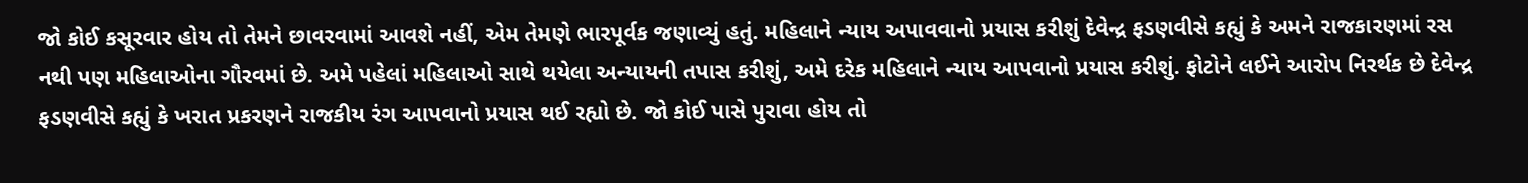જો કોઈ કસૂરવાર હોય તો તેમને છાવરવામાં આવશે નહીં, એમ તેમણે ભારપૂર્વક જણાવ્યું હતું. મહિલાને ન્યાય અપાવવાનો પ્રયાસ કરીશું દેવેન્દ્ર ફડણવીસે કહ્યું કે અમને રાજકારણમાં રસ નથી પણ મહિલાઓના ગૌરવમાં છે. અમે પહેલાં મહિલાઓ સાથે થયેલા અન્યાયની તપાસ કરીશું, અમે દરેક મહિલાને ન્યાય આપવાનો પ્રયાસ કરીશું. ફોટોને લઈને આરોપ નિરર્થક છે દેવેન્દ્ર ફડણવીસે કહ્યું કે ખરાત પ્રકરણને રાજકીય રંગ આપવાનો પ્રયાસ થઈ રહ્યો છે. જો કોઈ પાસે પુરાવા હોય તો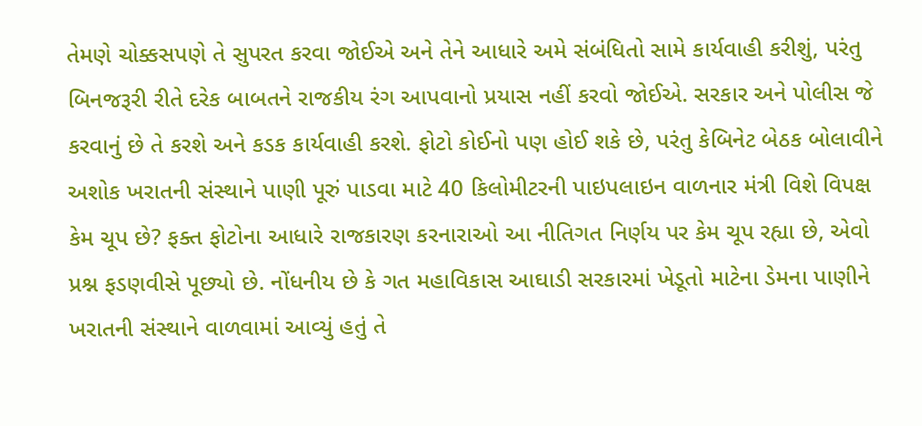તેમણે ચોક્કસપણે તે સુપરત કરવા જોઈએ અને તેને આધારે અમે સંબંધિતો સામે કાર્યવાહી કરીશું, પરંતુ બિનજરૂરી રીતે દરેક બાબતને રાજકીય રંગ આપવાનો પ્રયાસ નહીં કરવો જોઈએ. સરકાર અને પોલીસ જે કરવાનું છે તે કરશે અને કડક કાર્યવાહી કરશે. ફોટો કોઈનો પણ હોઈ શકે છે, પરંતુ કેબિનેટ બેઠક બોલાવીને અશોક ખરાતની સંસ્થાને પાણી પૂરું પાડવા માટે 40 કિલોમીટરની પાઇપલાઇન વાળનાર મંત્રી વિશે વિપક્ષ કેમ ચૂપ છે? ફક્ત ફોટોના આધારે રાજકારણ કરનારાઓ આ નીતિગત નિર્ણય પર કેમ ચૂપ રહ્યા છે, એવો પ્રશ્ન ફડણવીસે પૂછ્યો છે. નોંધનીય છે કે ગત મહાવિકાસ આઘાડી સરકારમાં ખેડૂતો માટેના ડેમના પાણીને ખરાતની સંસ્થાને વાળવામાં આવ્યું હતું તે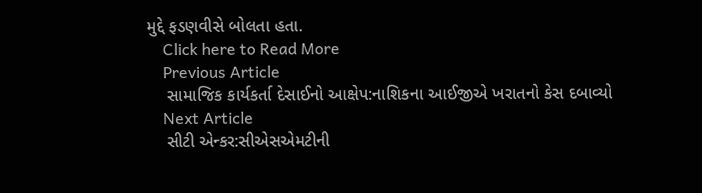મુદ્દે ફડણવીસે બોલતા હતા.
    Click here to Read More
    Previous Article
    સામાજિક કાર્યકર્તા દેસાઈનો આક્ષેપ:નાશિકના આઈજીએ ખરાતનો કેસ દબાવ્યો
    Next Article
    સીટી એન્કર:સીએસએમટીની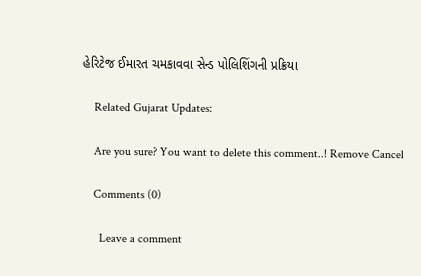હેરિટેજ ઈમારત ચમકાવવા સેન્ડ પોલિશિંગની પ્રક્રિયા

    Related Gujarat Updates:

    Are you sure? You want to delete this comment..! Remove Cancel

    Comments (0)

      Leave a comment